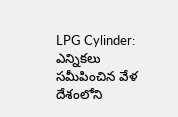LPG Cylinder: ఎన్నికలు సమీపించిన వేళ దేశంలోని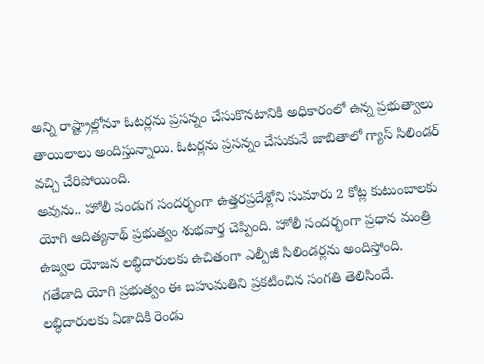అన్ని రాష్ట్రాల్లోనూ ఓటర్లను ప్రసన్నం చేసుకొనటానికి అధికారంలో ఉన్న ప్రభుత్వాలు తాయిలాలు అందిస్తున్నాయి. ఓటర్లను ప్రసన్నం చేసుకునే జాబితాలో గ్యాస్ సిలిండర్ వచ్చి చేరిపోయింది.
అవును.. హోలీ పండుగ సందర్భంగా ఉత్తరప్రదేశ్లోని సుమారు 2 కోట్ల కుటుంబాలకు యోగి ఆదిత్యనాథ్ ప్రభుత్వం శుభవార్త చెప్పింది. హోలీ సందర్భంగా ప్రధాన మంత్రి ఉజ్వల యోజన లబ్ధిదారులకు ఉచితంగా ఎల్పీజీ సిలిండర్లను అందిస్తోంది. గతేడాది యోగి ప్రభుత్వం ఈ బహుమతిని ప్రకటించిన సంగతి తెలిసిందే. లబ్ధిదారులకు ఏడాదికి రెండు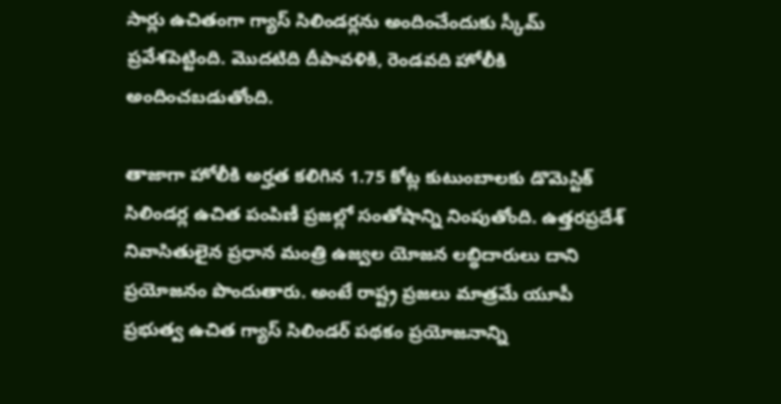సార్లు ఉచితంగా గ్యాస్ సిలిండర్లను అందించేందుకు స్కీమ్ ప్రవేశపెట్టింది. మెుదటిది దీపావళికి, రెండవది హోలీకి అందించబడుతోంది.

తాజాగా హోలీకి అర్హత కలిగిన 1.75 కోట్ల కుటుంబాలకు డొమెస్టిక్ సిలిండర్ల ఉచిత పంపిణీ ప్రజల్లో సంతోషాన్ని నింపుతోంది. ఉత్తరప్రదేశ్ నివాసితులైన ప్రధాన మంత్రి ఉజ్వల యోజన లబ్ధిదారులు దాని ప్రయోజనం పొందుతారు. అంటే రాష్ట్ర ప్రజలు మాత్రమే యూపీ ప్రభుత్వ ఉచిత గ్యాస్ సిలిండర్ పథకం ప్రయోజనాన్ని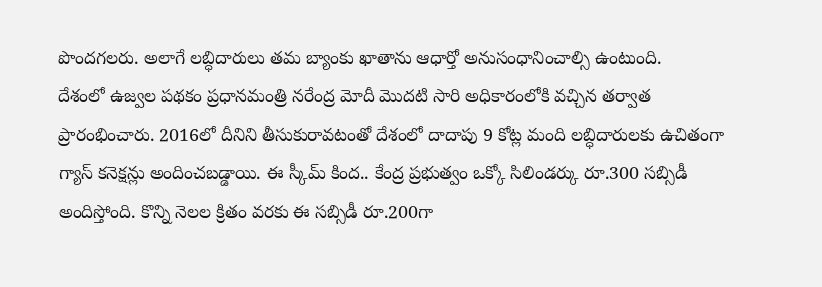పొందగలరు. అలాగే లబ్ధిదారులు తమ బ్యాంకు ఖాతాను ఆధార్తో అనుసంధానించాల్సి ఉంటుంది.
దేశంలో ఉజ్వల పథకం ప్రధానమంత్రి నరేంద్ర మోదీ మొదటి సారి అధికారంలోకి వచ్చిన తర్వాత ప్రారంభించారు. 2016లో దీనిని తీసుకురావటంతో దేశంలో దాదాపు 9 కోట్ల మంది లబ్ధిదారులకు ఉచితంగా గ్యాస్ కనెక్షన్లు అందించబడ్డాయి. ఈ స్కీమ్ కింద.. కేంద్ర ప్రభుత్వం ఒక్కో సిలిండర్కు రూ.300 సబ్సిడీ అందిస్తోంది. కొన్ని నెలల క్రితం వరకు ఈ సబ్సిడీ రూ.200గా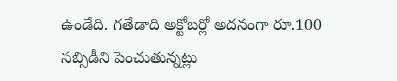ఉండేది. గతేడాది అక్టోబర్లో అదనంగా రూ.100 సబ్సిడీని పెంచుతున్నట్లు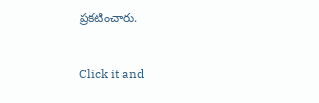ప్రకటించారు.


Click it and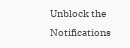Unblock the Notifications